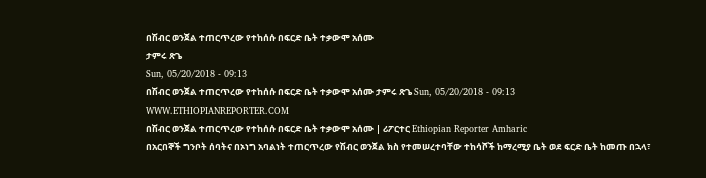በሽብር ወንጀል ተጠርጥረው የተከሰሱ በፍርድ ቤት ተቃውሞ አሰሙ
ታምሩ ጽጌ
Sun, 05/20/2018 - 09:13
በሽብር ወንጀል ተጠርጥረው የተከሰሱ በፍርድ ቤት ተቃውሞ አሰሙ ታምሩ ጽጌ Sun, 05/20/2018 - 09:13
WWW.ETHIOPIANREPORTER.COM
በሽብር ወንጀል ተጠርጥረው የተከሰሱ በፍርድ ቤት ተቃውሞ አሰሙ | ሪፖርተር Ethiopian Reporter Amharic
በአርበኞች ግንቦት ሰባትና በኦነግ አባልነት ተጠርጥረው የሽብር ወንጀል ክስ የተመሠረተባቸው ተከሳሾች ከማረሚያ ቤት ወደ ፍርድ ቤት ከመጡ በኋላ፣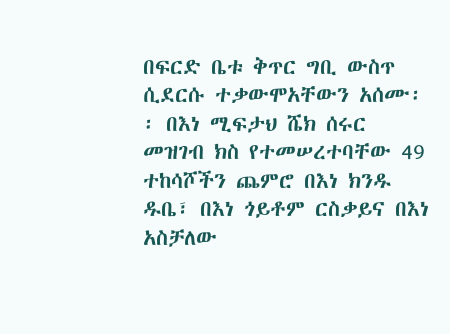በፍርድ ቤቱ ቅጥር ግቢ ውስጥ ሲደርሱ ተቃውሞአቸውን አሰሙ፡፡ በእነ ሚፍታህ ሼክ ሰሩር መዝገብ ክስ የተመሠረተባቸው 49 ተከሳሾችን ጨምሮ በእነ ክንዱ ዱቤ፣ በእነ ጎይቶም ርስቃይና በእነ አስቻለው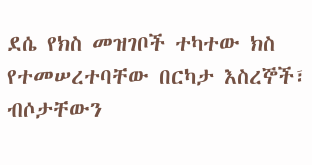ደሴ የክስ መዝገቦች ተካተው ክስ የተመሠረተባቸው በርካታ እስረኞች፣ ብሶታቸውን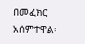በመፈክር አሰምተዋል፡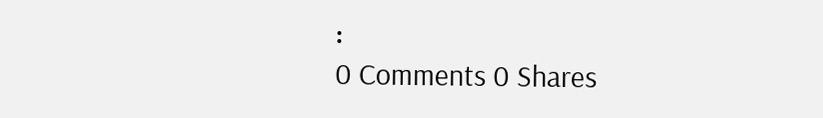፡
0 Comments 0 Shares